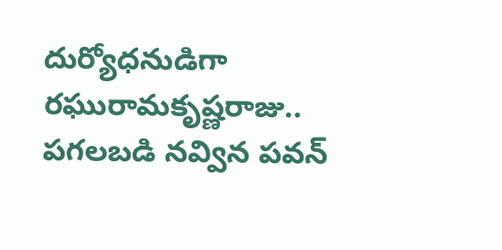దుర్యోధనుడిగా రఘురామకృష్ణరాజు.. పగలబడి నవ్విన పవన్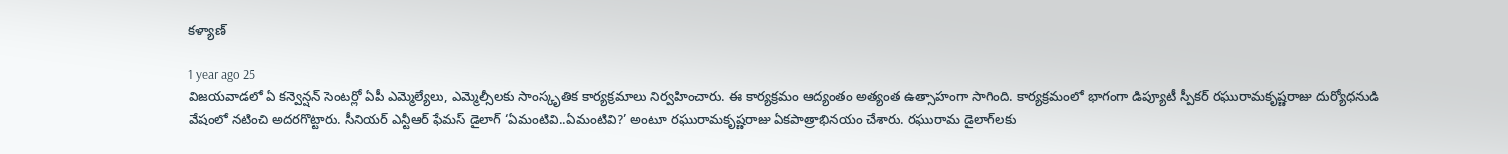కళ్యాణ్

1 year ago 25
విజయవాడలో ఏ కన్వెన్షన్ సెంటర్లో ఏపీ ఎమ్మెల్యేలు, ఎమ్మెల్సీలకు సాంస్కృతిక కార్యక్రమాలు నిర్వహించారు. ఈ కార్యక్రమం ఆద్యంతం అత్యంత ఉత్సాహంగా సాగింది. కార్యక్రమంలో భాగంగా డిప్యూటీ స్పీకర్ రఘురామకృష్ణరాజు దుర్యోధనుడి వేషంలో నటించి అదరగొట్టారు. సీనియర్ ఎన్టీఆర్ ఫేమస్ డైలాగ్ ‘ఏమంటివి..ఏమంటివి?’ అంటూ రఘురామకృష్ణరాజు ఏకపాత్రాభినయం చేశారు. రఘురామ డైలాగ్‌లకు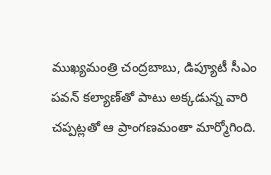ముఖ్యమంత్రి చంద్రబాబు, డిప్యూటీ సీఎం పవన్‌ కల్యాణ్‌తో పాటు అక్కడున్న వారి చప్పట్లతో ఆ ప్రాంగణమంతా మార్మోగింది.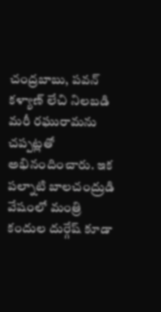చంద్రబాబు, పవన్ కళ్యాణ్ లేచి నిలబడి మరీ రఘురామను చప్పట్లతో అభినందించారు. ఇక పల్నాటి బాలచంద్రుడి వేషంలో మంత్రి కందుల దుర్గేష్ కూడా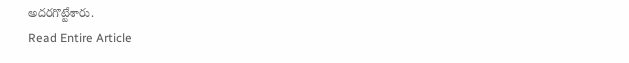అదరగొట్టేశారు.
Read Entire Article